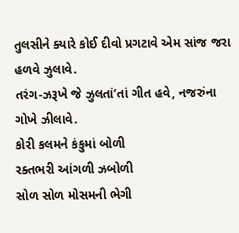તુલસીને ક્યારે કોઈ દીવો પ્રગટાવે એમ સાંજ જરા હળવે ઝુલાવે.
તરંગ-ઝરૂખે જે ઝુલતાં’તાં ગીત હવે, નજરુંના ગોખે ઝીલાવે.
કોરી કલમને કંકુમાં બોળી
રક્તભરી આંગળી ઝબોળી
સોળ સોળ મોસમની ભેગી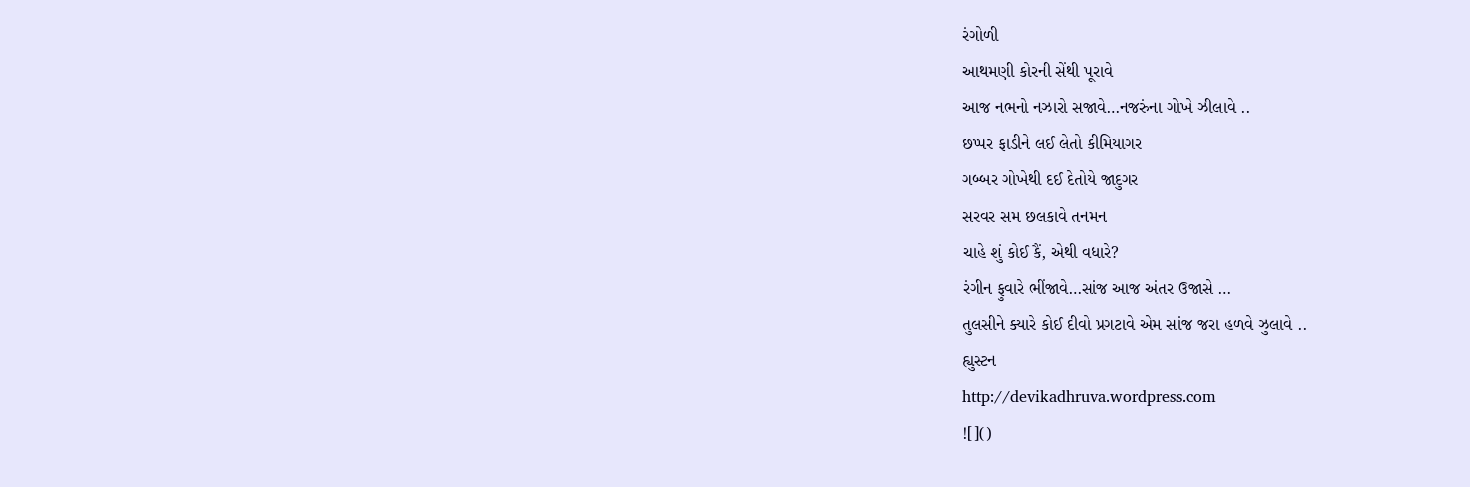રંગોળી
આથમણી કોરની સેંથી પૂરાવે
આજ નભનો નઝારો સજાવે…નજરુંના ગોખે ઝીલાવે ..
છપ્પર ફાડીને લઈ લેતો કીમિયાગર
ગબ્બર ગોખેથી દઈ દેતોયે જાદુગર
સરવર સમ છલકાવે તનમન
ચાહે શું કોઈ કૈં, એથી વધારે?
રંગીન ફુવારે ભીંજાવે…સાંજ આજ અંતર ઉજાસે …
તુલસીને ક્યારે કોઈ દીવો પ્રગટાવે એમ સાંજ જરા હળવે ઝુલાવે ..
હ્યુસ્ટન
http://devikadhruva.wordpress.com
![]()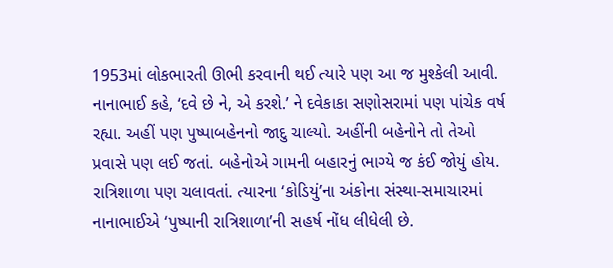1953માં લોકભારતી ઊભી કરવાની થઈ ત્યારે પણ આ જ મુશ્કેલી આવી. નાનાભાઈ કહે, ‘દવે છે ને, એ કરશે.’ ને દવેકાકા સણોસરામાં પણ પાંચેક વર્ષ રહ્યા. અહીં પણ પુષ્પાબહેનનો જાદુ ચાલ્યો. અહીંની બહેનોને તો તેઓ પ્રવાસે પણ લઈ જતાં. બહેનોએ ગામની બહારનું ભાગ્યે જ કંઈ જોયું હોય. રાત્રિશાળા પણ ચલાવતાં. ત્યારના ‘કોડિયું’ના અંકોના સંસ્થા-સમાચારમાં નાનાભાઈએ ‘પુષ્પાની રાત્રિશાળા’ની સહર્ષ નોંધ લીધેલી છે.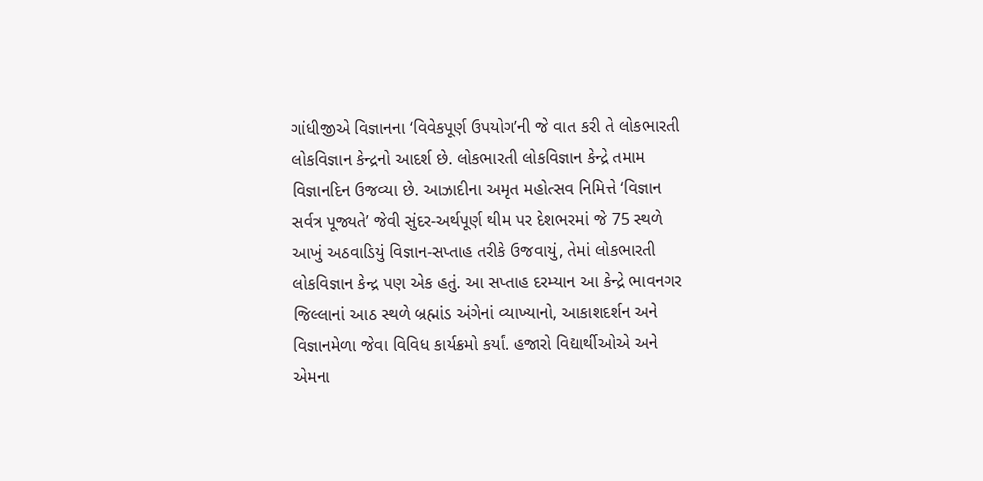ગાંધીજીએ વિજ્ઞાનના ‘વિવેકપૂર્ણ ઉપયોગ’ની જે વાત કરી તે લોકભારતી લોકવિજ્ઞાન કેન્દ્રનો આદર્શ છે. લોકભારતી લોકવિજ્ઞાન કેન્દ્રે તમામ વિજ્ઞાનદિન ઉજવ્યા છે. આઝાદીના અમૃત મહોત્સવ નિમિત્તે ‘વિજ્ઞાન સર્વત્ર પૂજ્યતે’ જેવી સુંદર-અર્થપૂર્ણ થીમ પર દેશભરમાં જે 75 સ્થળે આખું અઠવાડિયું વિજ્ઞાન-સપ્તાહ તરીકે ઉજવાયું, તેમાં લોકભારતી લોકવિજ્ઞાન કેન્દ્ર પણ એક હતું. આ સપ્તાહ દરમ્યાન આ કેન્દ્રે ભાવનગર જિલ્લાનાં આઠ સ્થળે બ્રહ્માંડ અંગેનાં વ્યાખ્યાનો, આકાશદર્શન અને વિજ્ઞાનમેળા જેવા વિવિધ કાર્યક્રમો કર્યાં. હજારો વિદ્યાર્થીઓએ અને એમના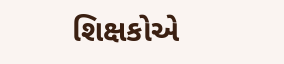શિક્ષકોએ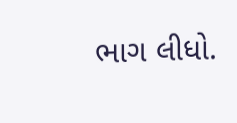ભાગ લીધો.